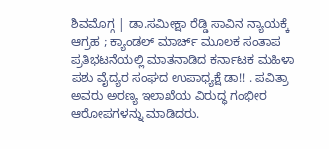ಶಿವಮೊಗ್ಗ | ಡಾ.ಸಮೀಕ್ಷಾ ರೆಡ್ಡಿ ಸಾವಿನ ನ್ಯಾಯಕ್ಕೆ ಆಗ್ರಹ ; ಕ್ಯಾಂಡಲ್ ಮಾರ್ಚ್ ಮೂಲಕ ಸಂತಾಪ
ಪ್ರತಿಭಟನೆಯಲ್ಲಿ ಮಾತನಾಡಿದ ಕರ್ನಾಟಕ ಮಹಿಳಾ ಪಶು ವೈದ್ಯರ ಸಂಘದ ಉಪಾಧ್ಯಕ್ಷೆ ಡಾ!! . ಪವಿತ್ರಾ ಅವರು ಅರಣ್ಯ ಇಲಾಖೆಯ ವಿರುದ್ಧ ಗಂಭೀರ ಆರೋಪಗಳನ್ನು ಮಾಡಿದರು.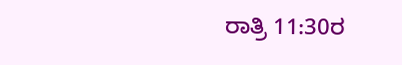ರಾತ್ರಿ 11:30ರ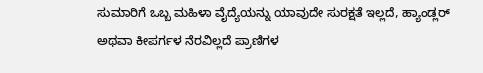ಸುಮಾರಿಗೆ ಒಬ್ಬ ಮಹಿಳಾ ವೈದ್ಯೆಯನ್ನು ಯಾವುದೇ ಸುರಕ್ಷತೆ ಇಲ್ಲದೆ, ಹ್ಯಾಂಡ್ಲರ್ ಅಥವಾ ಕೀಪರ್ಗಳ ನೆರವಿಲ್ಲದೆ ಪ್ರಾಣಿಗಳ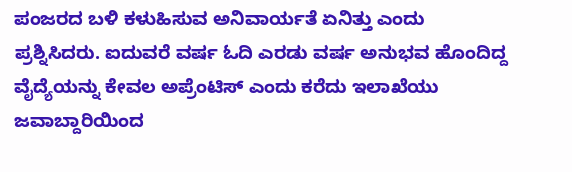ಪಂಜರದ ಬಳಿ ಕಳುಹಿಸುವ ಅನಿವಾರ್ಯತೆ ಏನಿತ್ತು ಎಂದು ಪ್ರಶ್ನಿಸಿದರು. ಐದುವರೆ ವರ್ಷ ಓದಿ ಎರಡು ವರ್ಷ ಅನುಭವ ಹೊಂದಿದ್ದ ವೈದ್ಯೆಯನ್ನು ಕೇವಲ ಅಪ್ರೆಂಟಿಸ್ ಎಂದು ಕರೆದು ಇಲಾಖೆಯು ಜವಾಬ್ದಾರಿಯಿಂದ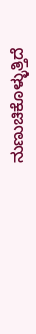ನುಣುಚಿಕೊಳ್ಳುತ್ತಿದೆ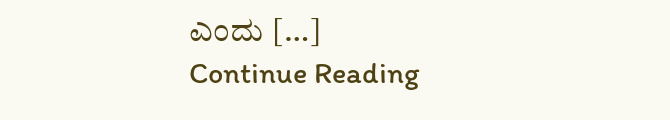ಎಂದು […]
Continue Reading